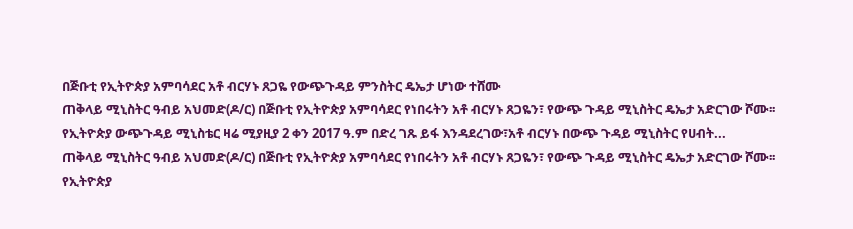በጅቡቲ የኢትዮጵያ አምባሳደር አቶ ብርሃኑ ጸጋዬ የውጭጉዳይ ምንስትር ዴኤታ ሆነው ተሸሙ
ጠቅላይ ሚኒስትር ዓብይ አህመድ(ዶ/ር) በጅቡቲ የኢትዮጵያ አምባሳደር የነበሩትን አቶ ብርሃኑ ጸጋዬን፣ የውጭ ጉዳይ ሚኒስትር ዴኤታ አድርገው ሾሙ፡፡ የኢትዮጵያ ውጭጉዳይ ሚኒስቴር ዛሬ ሚያዚያ 2 ቀን 2017 ዓ.ም በድረ ገጹ ይፋ እንዳደረገው፣አቶ ብርሃኑ በውጭ ጉዳይ ሚኒስትር የሀብት...
ጠቅላይ ሚኒስትር ዓብይ አህመድ(ዶ/ር) በጅቡቲ የኢትዮጵያ አምባሳደር የነበሩትን አቶ ብርሃኑ ጸጋዬን፣ የውጭ ጉዳይ ሚኒስትር ዴኤታ አድርገው ሾሙ፡፡ የኢትዮጵያ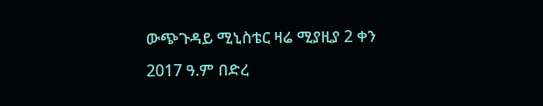ውጭጉዳይ ሚኒስቴር ዛሬ ሚያዚያ 2 ቀን 2017 ዓ.ም በድረ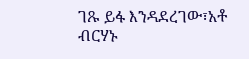ገጹ ይፋ እንዳደረገው፣አቶ ብርሃኑ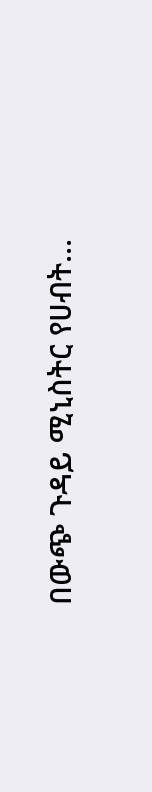በውጭ ጉዳይ ሚኒስትር የሀብት...